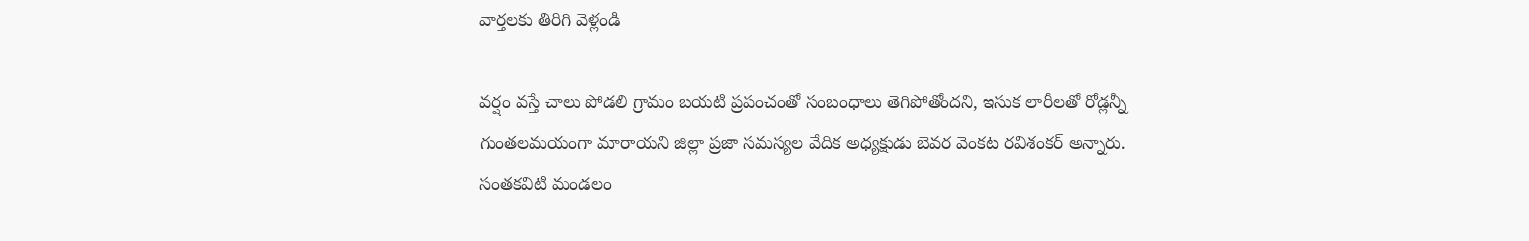వార్తలకు తిరిగి వెళ్లండి

వర్షం వస్తే చాలు పోడలి గ్రామం బయటి ప్రపంచంతో సంబంధాలు తెగిపోతోందని, ఇసుక లారీలతో రోడ్లన్నీ గుంతలమయంగా మారాయని జిల్లా ప్రజా సమస్యల వేదిక అధ్యక్షుడు బెవర వెంకట రవిశంకర్ అన్నారు.
సంతకవిటి మండలం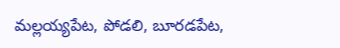మల్లయ్యపేట, పోడలి, బూరడపేట,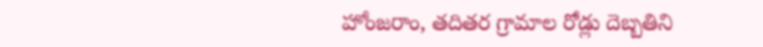హోంజరాం, తదితర గ్రామాల రోడ్లు దెబ్బతిని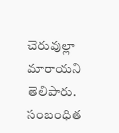చెరువుల్లా మారాయని తెలిపారు. సంబంధిత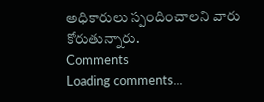అధికారులు స్పందించాలని వారు కోరుతున్నారు.
Comments
Loading comments...